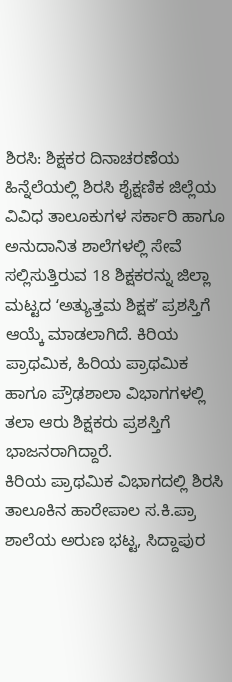ಶಿರಸಿ: ಶಿಕ್ಷಕರ ದಿನಾಚರಣೆಯ ಹಿನ್ನೆಲೆಯಲ್ಲಿ ಶಿರಸಿ ಶೈಕ್ಷಣಿಕ ಜಿಲ್ಲೆಯ ವಿವಿಧ ತಾಲೂಕುಗಳ ಸರ್ಕಾರಿ ಹಾಗೂ ಅನುದಾನಿತ ಶಾಲೆಗಳಲ್ಲಿ ಸೇವೆ ಸಲ್ಲಿಸುತ್ತಿರುವ 18 ಶಿಕ್ಷಕರನ್ನು ಜಿಲ್ಲಾ ಮಟ್ಟದ ʻಅತ್ಯುತ್ತಮ ಶಿಕ್ಷಕʼ ಪ್ರಶಸ್ತಿಗೆ ಆಯ್ಕೆ ಮಾಡಲಾಗಿದೆ. ಕಿರಿಯ ಪ್ರಾಥಮಿಕ, ಹಿರಿಯ ಪ್ರಾಥಮಿಕ ಹಾಗೂ ಪ್ರೌಢಶಾಲಾ ವಿಭಾಗಗಳಲ್ಲಿ ತಲಾ ಆರು ಶಿಕ್ಷಕರು ಪ್ರಶಸ್ತಿಗೆ ಭಾಜನರಾಗಿದ್ದಾರೆ.
ಕಿರಿಯ ಪ್ರಾಥಮಿಕ ವಿಭಾಗದಲ್ಲಿ ಶಿರಸಿ ತಾಲೂಕಿನ ಹಾರೇಪಾಲ ಸ.ಕಿ.ಪ್ರಾ ಶಾಲೆಯ ಅರುಣ ಭಟ್ಟ, ಸಿದ್ದಾಪುರ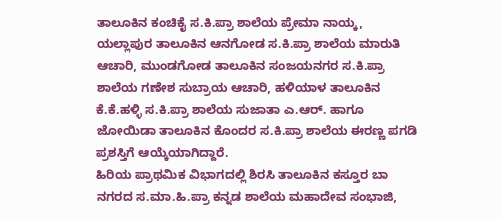ತಾಲೂಕಿನ ಕಂಚಿಕೈ ಸ.ಕಿ.ಪ್ರಾ ಶಾಲೆಯ ಪ್ರೇಮಾ ನಾಯ್ಕ, ಯಲ್ಲಾಪುರ ತಾಲೂಕಿನ ಆನಗೋಡ ಸ.ಕಿ.ಪ್ರಾ ಶಾಲೆಯ ಮಾರುತಿ ಆಚಾರಿ, ಮುಂಡಗೋಡ ತಾಲೂಕಿನ ಸಂಜಯನಗರ ಸ.ಕಿ.ಪ್ರಾ ಶಾಲೆಯ ಗಣೇಶ ಸುಬ್ರಾಯ ಆಚಾರಿ, ಹಳಿಯಾಳ ತಾಲೂಕಿನ ಕೆ.ಕೆ.ಹಳ್ಳಿ ಸ.ಕಿ.ಪ್ರಾ ಶಾಲೆಯ ಸುಜಾತಾ ಎ.ಆರ್. ಹಾಗೂ ಜೋಯಿಡಾ ತಾಲೂಕಿನ ಕೊಂದರ ಸ.ಕಿ.ಪ್ರಾ ಶಾಲೆಯ ಈರಣ್ಣ ಪಗಡಿ ಪ್ರಶಸ್ತಿಗೆ ಆಯ್ಕೆಯಾಗಿದ್ದಾರೆ.
ಹಿರಿಯ ಪ್ರಾಥಮಿಕ ವಿಭಾಗದಲ್ಲಿ ಶಿರಸಿ ತಾಲೂಕಿನ ಕಸ್ತೂರ ಬಾ ನಗರದ ಸ.ಮಾ.ಹಿ.ಪ್ರಾ ಕನ್ನಡ ಶಾಲೆಯ ಮಹಾದೇವ ಸಂಭಾಜಿ,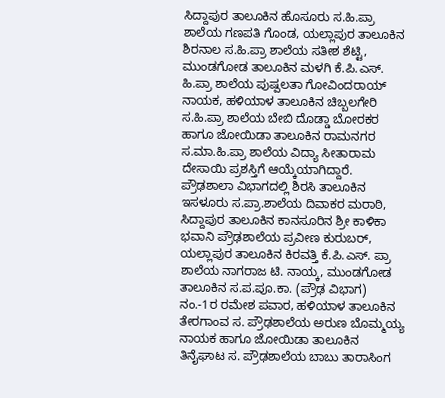ಸಿದ್ದಾಪುರ ತಾಲೂಕಿನ ಹೊಸೂರು ಸ.ಹಿ.ಪ್ರಾ ಶಾಲೆಯ ಗಣಪತಿ ಗೊಂಡ, ಯಲ್ಲಾಪುರ ತಾಲೂಕಿನ ಶಿರನಾಲ ಸ.ಹಿ.ಪ್ರಾ ಶಾಲೆಯ ಸತೀಶ ಶೆಟ್ಟಿ, ಮುಂಡಗೋಡ ತಾಲೂಕಿನ ಮಳಗಿ ಕೆ.ಪಿ.ಎಸ್. ಹಿ.ಪ್ರಾ ಶಾಲೆಯ ಪುಷ್ಪಲತಾ ಗೋವಿಂದರಾಯ್ ನಾಯಕ, ಹಳಿಯಾಳ ತಾಲೂಕಿನ ಚಿಬ್ಬಲಗೇರಿ ಸ.ಹಿ.ಪ್ರಾ ಶಾಲೆಯ ಬೇಬಿ ದೊಡ್ಡಾ ಬೋರಕರ ಹಾಗೂ ಜೋಯಿಡಾ ತಾಲೂಕಿನ ರಾಮನಗರ ಸ.ಮಾ.ಹಿ.ಪ್ರಾ ಶಾಲೆಯ ವಿದ್ಯಾ ಸೀತಾರಾಮ ದೇಸಾಯಿ ಪ್ರಶಸ್ತಿಗೆ ಆಯ್ಕೆಯಾಗಿದ್ದಾರೆ.
ಪ್ರೌಢಶಾಲಾ ವಿಭಾಗದಲ್ಲಿ ಶಿರಸಿ ತಾಲೂಕಿನ ಇಸಳೂರು ಸ.ಪ್ರಾ.ಶಾಲೆಯ ದಿವಾಕರ ಮರಾಠಿ, ಸಿದ್ದಾಪುರ ತಾಲೂಕಿನ ಕಾನಸೂರಿನ ಶ್ರೀ ಕಾಳಿಕಾ ಭವಾನಿ ಪ್ರೌಢಶಾಲೆಯ ಪ್ರವೀಣ ಕುರುಬರ್, ಯಲ್ಲಾಪುರ ತಾಲೂಕಿನ ಕಿರವತ್ತಿ ಕೆ.ಪಿ.ಎಸ್. ಪ್ರಾ ಶಾಲೆಯ ನಾಗರಾಜ ಟಿ. ನಾಯ್ಕ, ಮುಂಡಗೋಡ ತಾಲೂಕಿನ ಸ.ಪ.ಪೂ.ಕಾ. (ಪ್ರೌಢ ವಿಭಾಗ) ನಂ.-1ರ ರಮೇಶ ಪವಾರ, ಹಳಿಯಾಳ ತಾಲೂಕಿನ ತೇರಗಾಂವ ಸ. ಪ್ರೌಢಶಾಲೆಯ ಅರುಣ ಬೊಮ್ಮಯ್ಯ ನಾಯಕ ಹಾಗೂ ಜೋಯಿಡಾ ತಾಲೂಕಿನ ತಿನೈಘಾಟ ಸ. ಪ್ರೌಢಶಾಲೆಯ ಬಾಬು ತಾರಾಸಿಂಗ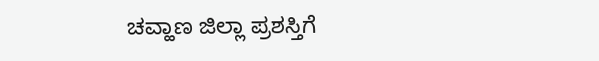ಚವ್ಹಾಣ ಜಿಲ್ಲಾ ಪ್ರಶಸ್ತಿಗೆ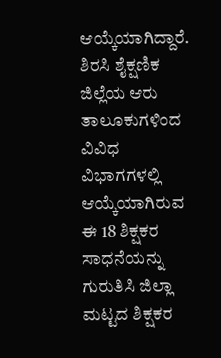ಆಯ್ಕೆಯಾಗಿದ್ದಾರೆ.
ಶಿರಸಿ ಶೈಕ್ಷಣಿಕ ಜಿಲ್ಲೆಯ ಆರು ತಾಲೂಕುಗಳಿಂದ ವಿವಿಧ ವಿಭಾಗಗಳಲ್ಲಿ ಆಯ್ಕೆಯಾಗಿರುವ ಈ 18 ಶಿಕ್ಷಕರ ಸಾಧನೆಯನ್ನು ಗುರುತಿಸಿ ಜಿಲ್ಲಾ ಮಟ್ಟದ ಶಿಕ್ಷಕರ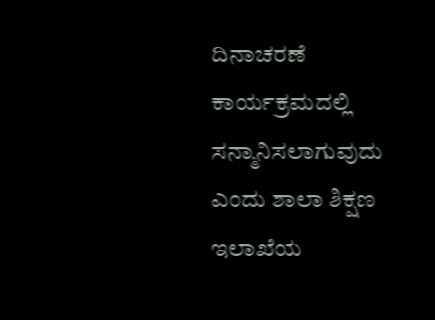ದಿನಾಚರಣೆ ಕಾರ್ಯಕ್ರಮದಲ್ಲಿ ಸನ್ಮಾನಿಸಲಾಗುವುದು ಎಂದು ಶಾಲಾ ಶಿಕ್ಷಣ ಇಲಾಖೆಯ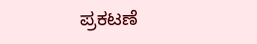ಪ್ರಕಟಣೆ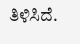ತಿಳಿಸಿದೆ.